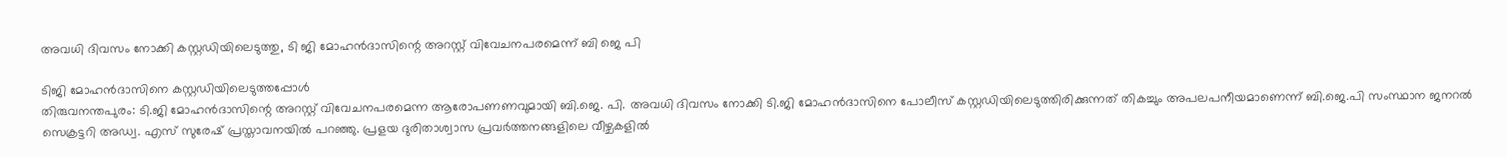അവധി ദിവസം നോക്കി കസ്റ്റഡിയിലെടുത്തു, ടി ജി മോഹൻദാസിന്റെ അറസ്റ്റ് വിവേചനപരമെന്ന് ബി ജെ പി

ടിജി മോഹൻദാസിനെ കസ്റ്റഡിയിലെടുത്തപ്പോൾ
തിരുവനന്തപുരം: ടി.ജി മോഹൻദാസിന്റെ അറസ്റ്റ് വിവേചനപരമെന്ന ആരോപണണവുമായി ബി.ജെ. പി. അവധി ദിവസം നോക്കി ടി.ജി മോഹൻദാസിനെ പോലീസ് കസ്റ്റഡിയിലെടുത്തിരിക്കുന്നത് തികച്ചും അപലപനീയമാണെന്ന് ബി.ജെ.പി സംസ്ഥാന ജനറൽ സെക്രട്ടറി അഡ്വ. എസ് സുരേഷ് പ്രസ്താവനയിൽ പറഞ്ഞു. പ്രളയ ദുരിതാശ്വാസ പ്രവർത്തനങ്ങളിലെ വീഴ്ചകളിൽ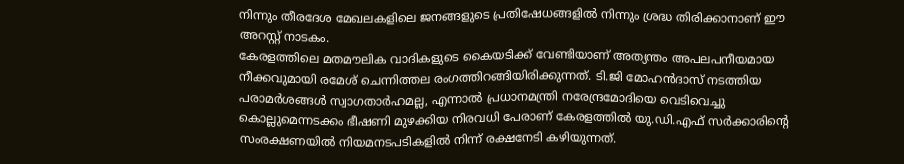നിന്നും തീരദേശ മേഖലകളിലെ ജനങ്ങളുടെ പ്രതിഷേധങ്ങളിൽ നിന്നും ശ്രദ്ധ തിരിക്കാനാണ് ഈ അറസ്റ്റ് നാടകം.
കേരളത്തിലെ മതമൗലിക വാദികളുടെ കൈയടിക്ക് വേണ്ടിയാണ് അത്യന്തം അപലപനീയമായ നീക്കവുമായി രമേശ് ചെന്നിത്തല രംഗത്തിറങ്ങിയിരിക്കുന്നത്. ടി.ജി മോഹൻദാസ് നടത്തിയ പരാമർശങ്ങൾ സ്വാഗതാർഹമല്ല, എന്നാൽ പ്രധാനമന്ത്രി നരേന്ദ്രമോദിയെ വെടിവെച്ചു കൊല്ലുമെന്നടക്കം ഭീഷണി മുഴക്കിയ നിരവധി പേരാണ് കേരളത്തിൽ യു.ഡി.എഫ് സർക്കാരിന്റെ സംരക്ഷണയിൽ നിയമനടപടികളിൽ നിന്ന് രക്ഷനേടി കഴിയുന്നത്.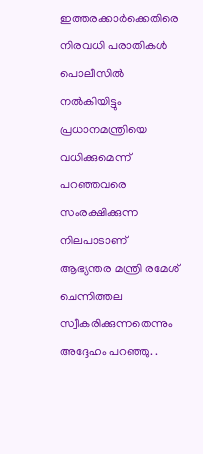ഇത്തരക്കാർക്കെതിരെ നിരവധി പരാതികൾ പൊലീസിൽ നൽകിയിട്ടും പ്രധാനമന്ത്രിയെ വധിക്കുമെന്ന് പറഞ്ഞവരെ സംരക്ഷിക്കുന്ന നിലപാടാണ് ആഭ്യന്തര മന്ത്രി രമേശ് ചെന്നിത്തല സ്വീകരിക്കുന്നതെന്നും അദ്ദേഹം പറഞ്ഞു. .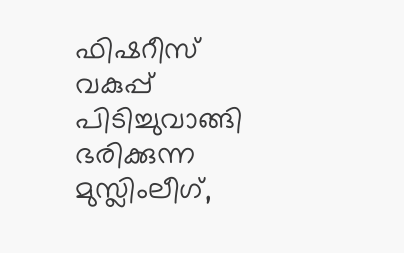ഫിഷറീസ് വകുപ്പ് പിടിച്ചുവാങ്ങി ഭരിക്കുന്ന മുസ്ലിംലീഗ്,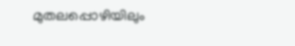മുതലപ്പൊഴിയിലും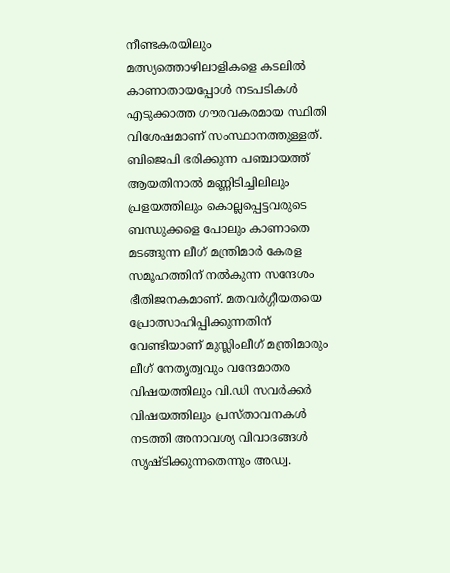നീണ്ടകരയിലും മത്സ്യത്തൊഴിലാളികളെ കടലിൽ കാണാതായപ്പോൾ നടപടികൾ എടുക്കാത്ത ഗൗരവകരമായ സ്ഥിതി വിശേഷമാണ് സംസ്ഥാനത്തുള്ളത്. ബിജെപി ഭരിക്കുന്ന പഞ്ചായത്ത് ആയതിനാൽ മണ്ണിടിച്ചിലിലും പ്രളയത്തിലും കൊല്ലപ്പെട്ടവരുടെ ബന്ധുക്കളെ പോലും കാണാതെ മടങ്ങുന്ന ലീഗ് മന്ത്രിമാർ കേരള സമൂഹത്തിന് നൽകുന്ന സന്ദേശം ഭീതിജനകമാണ്. മതവർഗ്ഗീയതയെ പ്രോത്സാഹിപ്പിക്കുന്നതിന് വേണ്ടിയാണ് മുസ്ലിംലീഗ് മന്ത്രിമാരും ലീഗ് നേതൃത്വവും വന്ദേമാതര വിഷയത്തിലും വി.ഡി സവർക്കർ വിഷയത്തിലും പ്രസ്താവനകൾ നടത്തി അനാവശ്യ വിവാദങ്ങൾ സൃഷ്ടിക്കുന്നതെന്നും അഡ്വ.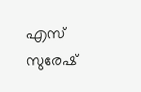എസ് സുരേഷ്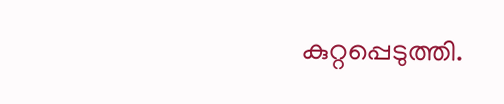കുറ്റപ്പെടുത്തി.